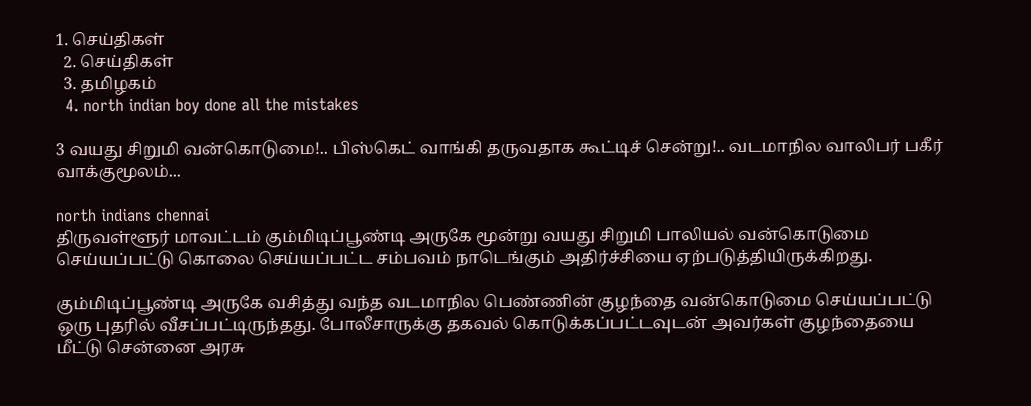1. செய்திகள்
  2. செய்திகள்
  3. த‌மிழக‌ம்
  4. north indian boy done all the mistakes

3 வயது சிறுமி வன்கொடுமை!.. பிஸ்கெட் வாங்கி தருவதாக கூட்டிச் சென்று!.. வடமாநில வாலிபர் பகீர் வாக்குமூலம்...

north indians chennai
திருவள்ளூர் மாவட்டம் கும்மிடிப்பூண்டி அருகே மூன்று வயது சிறுமி பாலியல் வன்கொடுமை செய்யப்பட்டு கொலை செய்யப்பட்ட சம்பவம் நாடெங்கும் அதிர்ச்சியை ஏற்படுத்தியிருக்கிறது.

கும்மிடிப்பூண்டி அருகே வசித்து வந்த வடமாநில பெண்ணின் குழந்தை வன்கொடுமை செய்யப்பட்டு ஒரு புதரில் வீசப்பட்டிருந்தது. போலீசாருக்கு தகவல் கொடுக்கப்பட்டவுடன் அவர்கள் குழந்தையை மீட்டு சென்னை அரசு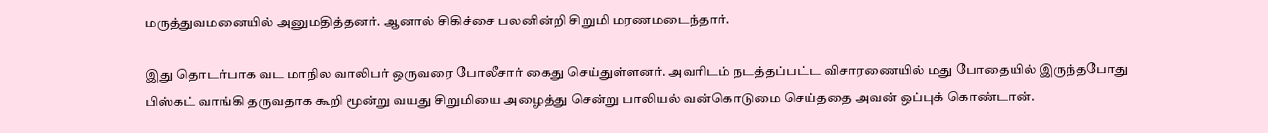மருத்துவமனையில் அனுமதித்தனர். ஆனால் சிகிச்சை பலனின்றி சிறுமி மரணமடைந்தார்.

இது தொடர்பாக வட மாநில வாலிபர் ஒருவரை போலீசார் கைது செய்துள்ளனர். அவரிடம் நடத்தப்பட்ட விசாரணையில் மது போதையில் இருந்தபோது பிஸ்கட் வாங்கி தருவதாக கூறி மூன்று வயது சிறுமியை அழைத்து சென்று பாலியல் வன்கொடுமை செய்ததை அவன் ஒப்புக் கொண்டான்.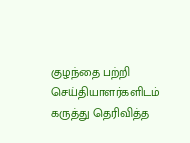குழந்தை பற்றி செய்தியாளர்களிடம் கருத்து தெரிவித்த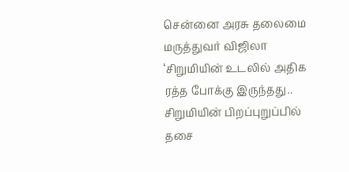சென்னை அரசு தலைமை மருத்துவர் விஜிலா ‘சிறுமியின் உடலில் அதிக ரத்த போக்கு இருந்தது.. சிறுமியின் பிறப்புறுப்பில் தசை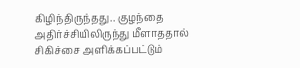கிழிந்திருந்தது.. குழந்தை அதிர்ச்சியிலிருந்து மீளாததால் சிகிச்சை அளிக்கப்பட்டும்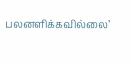பலனளிக்கவில்லை’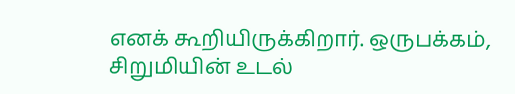எனக் கூறியிருக்கிறார். ஒருபக்கம், சிறுமியின் உடல்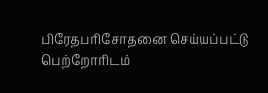பிரேதபரிசோதனை செய்யப்பட்டு பெற்றோரிடம்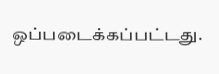ஒப்படைக்கப்பட்டது.